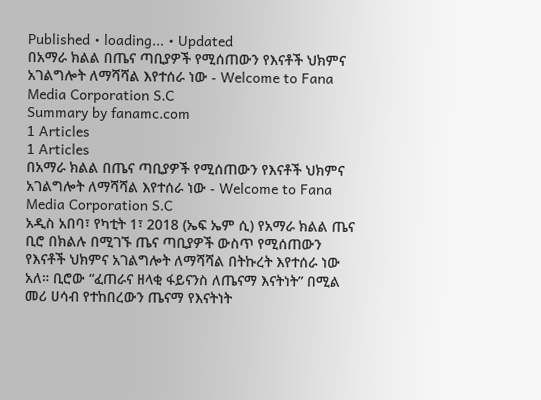Published • loading... • Updated
በአማራ ክልል በጤና ጣቢያዎች የሚሰጠውን የእናቶች ህክምና አገልግሎት ለማሻሻል እየተሰራ ነው - Welcome to Fana Media Corporation S.C
Summary by fanamc.com
1 Articles
1 Articles
በአማራ ክልል በጤና ጣቢያዎች የሚሰጠውን የእናቶች ህክምና አገልግሎት ለማሻሻል እየተሰራ ነው - Welcome to Fana Media Corporation S.C
አዲስ አበባ፣ የካቲት 1፣ 2018 (ኤፍ ኤም ሲ) የአማራ ክልል ጤና ቢሮ በክልሉ በሚገኙ ጤና ጣቢያዎች ውስጥ የሚሰጠውን የእናቶች ህክምና አገልግሎት ለማሻሻል በትኩረት እየተሰራ ነው አለ። ቢሮው “ፈጠራና ዘላቂ ፋይናንስ ለጤናማ እናትነት” በሚል መሪ ሀሳብ የተከበረውን ጤናማ የእናትነት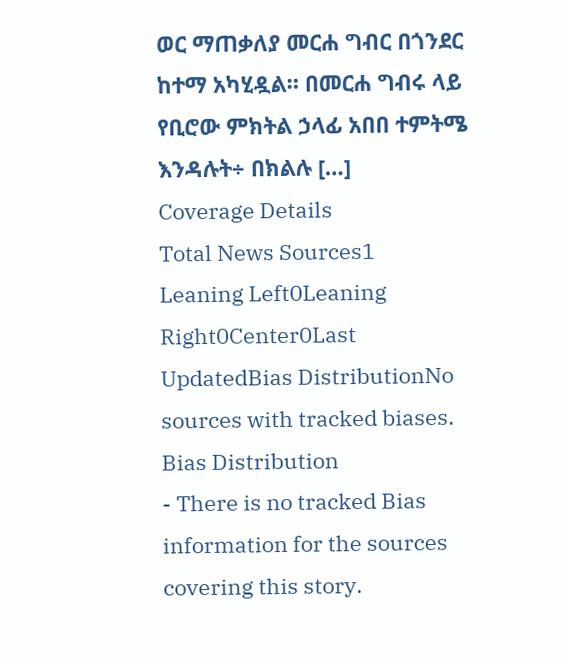ወር ማጠቃለያ መርሐ ግብር በጎንደር ከተማ አካሂዷል። በመርሐ ግብሩ ላይ የቢሮው ምክትል ኃላፊ አበበ ተምትሜ እንዳሉት÷ በክልሉ […]
Coverage Details
Total News Sources1
Leaning Left0Leaning Right0Center0Last UpdatedBias DistributionNo sources with tracked biases.
Bias Distribution
- There is no tracked Bias information for the sources covering this story.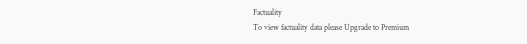Factuality
To view factuality data please Upgrade to Premium